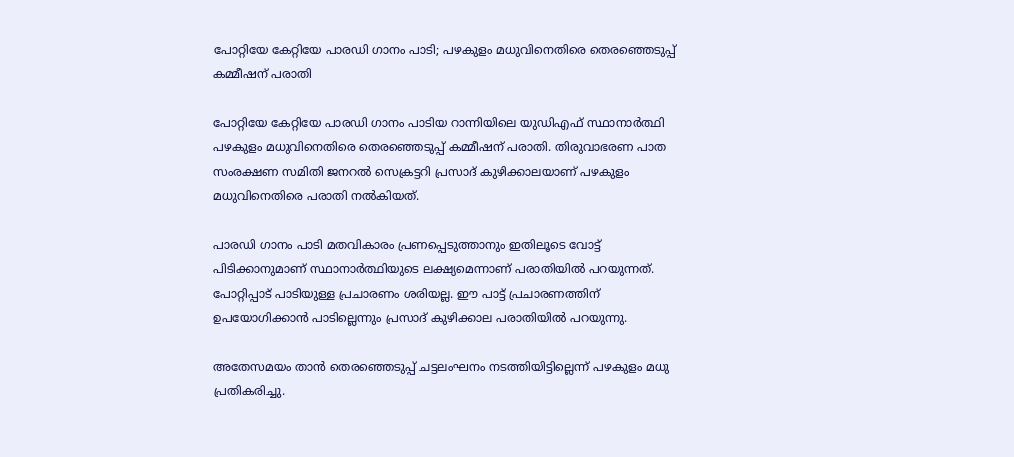പോറ്റിയേ കേറ്റിയേ പാരഡി ഗാനം പാടി; പഴകുളം മധുവിനെതിരെ തെരഞ്ഞെടുപ്പ് കമ്മീഷന് പരാതി

പോറ്റിയേ കേറ്റിയേ പാരഡി ഗാനം പാടിയ റാന്നിയിലെ യുഡിഎഫ് സ്ഥാനാര്‍ത്ഥി പഴകുളം മധുവിനെതിരെ തെരഞ്ഞെടുപ്പ് കമ്മീഷന് പരാതി. തിരുവാഭരണ പാത സംരക്ഷണ സമിതി ജനറല്‍ സെക്രട്ടറി പ്രസാദ് കുഴിക്കാലയാണ് പഴകുളം മധുവിനെതിരെ പരാതി നല്‍കിയത്.

പാരഡി ഗാനം പാടി മതവികാരം പ്രണപ്പെടുത്താനും ഇതിലൂടെ വോട്ട് പിടിക്കാനുമാണ് സ്ഥാനാര്‍ത്ഥിയുടെ ലക്ഷ്യമെന്നാണ് പരാതിയില്‍ പറയുന്നത്. പോറ്റിപ്പാട് പാടിയുള്ള പ്രചാരണം ശരിയല്ല. ഈ പാട്ട് പ്രചാരണത്തിന് ഉപയോഗിക്കാന്‍ പാടില്ലെന്നും പ്രസാദ് കുഴിക്കാല പരാതിയില്‍ പറയുന്നു.

അതേസമയം താന്‍ തെരഞ്ഞെടുപ്പ് ചട്ടലംഘനം നടത്തിയിട്ടില്ലെന്ന് പഴകുളം മധു പ്രതികരിച്ചു.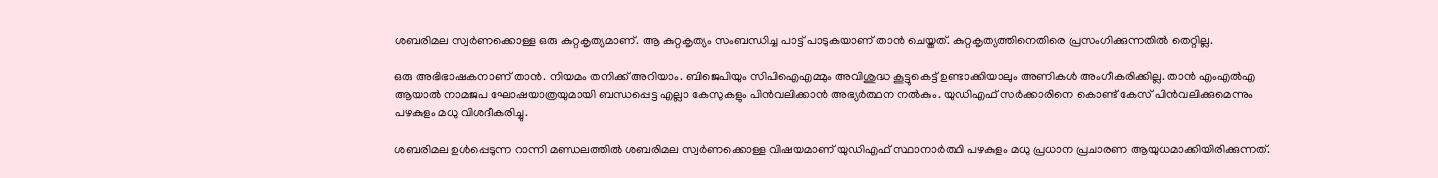ശബരിമല സ്വര്‍ണക്കൊള്ള ഒരു കുറ്റകൃത്യമാണ്. ആ കുറ്റകൃത്യം സംബന്ധിച്ച പാട്ട് പാടുകയാണ് താന്‍ ചെയ്തത്. കുറ്റകൃത്യത്തിനെതിരെ പ്രസംഗിക്കുന്നതില്‍ തെറ്റില്ല.

ഒരു അഭിഭാഷകനാണ് താന്‍. നിയമം തനിക്ക് അറിയാം. ബിജെപിയും സിപിഐഎമ്മും അവിശുദ്ധ കൂട്ടുകെട്ട് ഉണ്ടാക്കിയാലും അണികള്‍ അംഗീകരിക്കില്ല. താന്‍ എംഎല്‍എ ആയാല്‍ നാമജപ ഘോഷയാത്രയുമായി ബന്ധപ്പെട്ട എല്ലാ കേസുകളും പിന്‍വലിക്കാന്‍ അഭ്യര്‍ത്ഥന നല്‍കും. യുഡിഎഫ് സര്‍ക്കാരിനെ കൊണ്ട് കേസ് പിന്‍വലിക്കുമെന്നും പഴകുളം മധു വിശദീകരിച്ചു.

ശബരിമല ഉള്‍പ്പെടുന്ന റാന്നി മണ്ഡലത്തില്‍ ശബരിമല സ്വര്‍ണക്കൊള്ള വിഷയമാണ് യുഡിഎഫ് സ്ഥാനാര്‍ത്ഥി പഴകുളം മധു പ്രധാന പ്രചാരണ ആയുധമാക്കിയിരിക്കുന്നത്.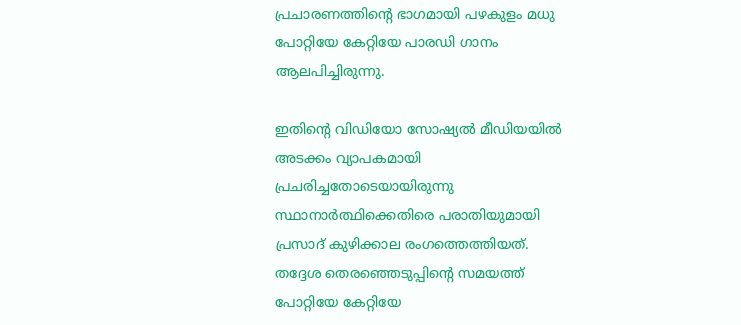പ്രചാരണത്തിന്റെ ഭാഗമായി പഴകുളം മധു പോറ്റിയേ കേറ്റിയേ പാരഡി ഗാനം ആലപിച്ചിരുന്നു.

ഇതിന്റെ വിഡിയോ സോഷ്യല്‍ മീഡിയയില്‍ അടക്കം വ്യാപകമായി പ്രചരിച്ചതോടെയായിരുന്നു സ്ഥാനാര്‍ത്ഥിക്കെതിരെ പരാതിയുമായി പ്രസാദ് കുഴിക്കാല രംഗത്തെത്തിയത്. തദ്ദേശ തെരഞ്ഞെടുപ്പിന്റെ സമയത്ത് പോറ്റിയേ കേറ്റിയേ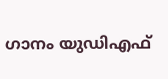ഗാനം യുഡിഎഫ്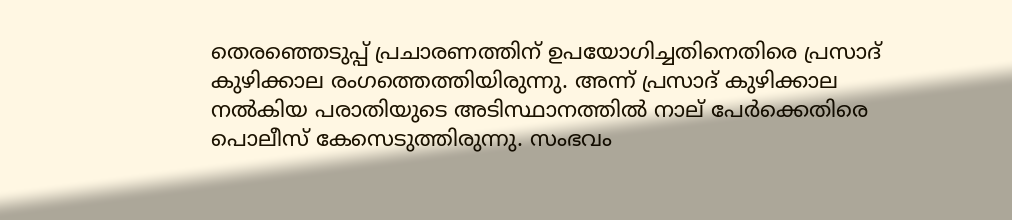തെരഞ്ഞെടുപ്പ് പ്രചാരണത്തിന് ഉപയോഗിച്ചതിനെതിരെ പ്രസാദ് കുഴിക്കാല രംഗത്തെത്തിയിരുന്നു. അന്ന് പ്രസാദ് കുഴിക്കാല നല്‍കിയ പരാതിയുടെ അടിസ്ഥാനത്തില്‍ നാല് പേര്‍ക്കെതിരെ പൊലീസ് കേസെടുത്തിരുന്നു. സംഭവം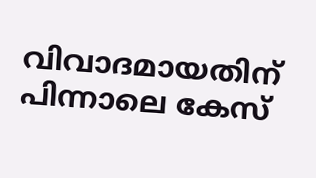വിവാദമായതിന് പിന്നാലെ കേസ്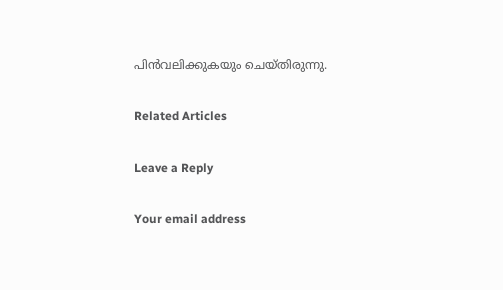പിന്‍വലിക്കുകയും ചെയ്തിരുന്നു.

Related Articles

Leave a Reply

Your email address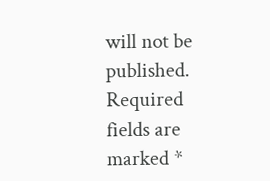will not be published. Required fields are marked *